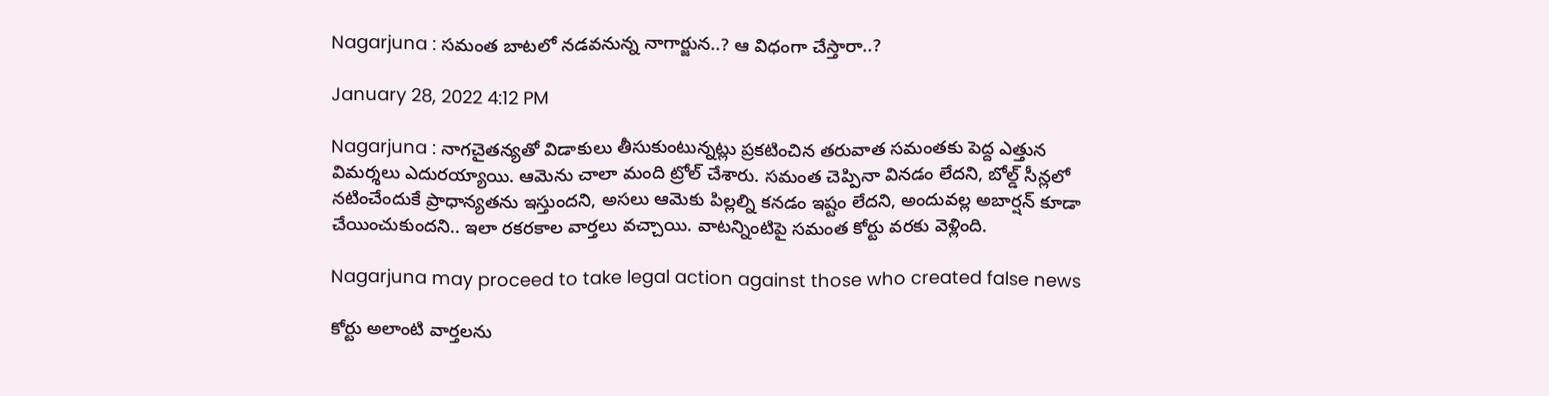Nagarjuna : స‌మంత బాట‌లో న‌డ‌వ‌నున్న నాగార్జున‌..? ఆ విధంగా చేస్తారా..?

January 28, 2022 4:12 PM

Nagarjuna : నాగ‌చైత‌న్య‌తో విడాకులు తీసుకుంటున్న‌ట్లు ప్ర‌క‌టించిన త‌రువాత స‌మంత‌కు పెద్ద ఎత్తున విమ‌ర్శ‌లు ఎదుర‌య్యాయి. ఆమెను చాలా మంది ట్రోల్ చేశారు. స‌మంత చెప్పినా విన‌డం లేద‌ని, బోల్డ్ సీన్ల‌లో న‌టించేందుకే ప్రాధాన్య‌త‌ను ఇస్తుంద‌ని, అస‌లు ఆమెకు పిల్ల‌ల్ని క‌న‌డం ఇష్టం లేద‌ని, అందువ‌ల్ల అబార్ష‌న్ కూడా చేయించుకుంద‌ని.. ఇలా ర‌క‌ర‌కాల వార్త‌లు వ‌చ్చాయి. వాట‌న్నింటిపై స‌మంత కోర్టు వ‌ర‌కు వెళ్లింది.

Nagarjuna may proceed to take legal action against those who created false news

కోర్టు అలాంటి వార్త‌ల‌ను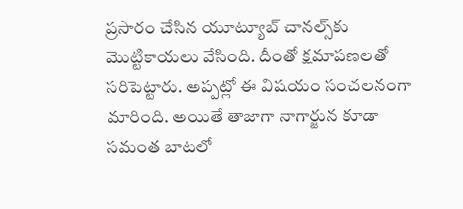ప్ర‌సారం చేసిన యూట్యూబ్ చాన‌ల్స్‌కు మొట్టికాయ‌లు వేసింది. దీంతో క్ష‌మాప‌ణ‌ల‌తో స‌రిపెట్టారు. అప్ప‌ట్లో ఈ విష‌యం సంచ‌ల‌నంగా మారింది. అయితే తాజాగా నాగార్జున కూడా స‌మంత బాట‌లో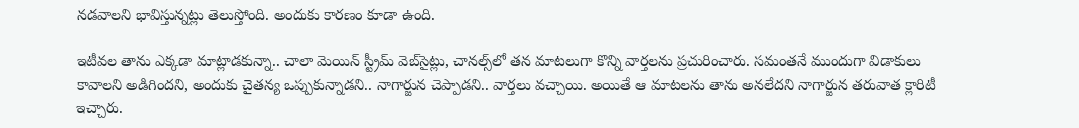న‌డ‌వాల‌ని భావిస్తున్న‌ట్లు తెలుస్తోంది. అందుకు కార‌ణం కూడా ఉంది.

ఇటీవ‌ల తాను ఎక్క‌డా మాట్లాడ‌కున్నా.. చాలా మెయిన్ స్ట్రీమ్ వెబ్‌సైట్లు, చాన‌ల్స్‌లో త‌న మాట‌లుగా కొన్ని వార్త‌ల‌ను ప్ర‌చురించారు. స‌మంత‌నే ముందుగా విడాకులు కావాల‌ని అడిగింద‌ని, అందుకు చైత‌న్య ఒప్పుకున్నాడ‌ని.. నాగార్జున చెప్పాడ‌ని.. వార్త‌లు వ‌చ్చాయి. అయితే ఆ మాట‌ల‌ను తాను అన‌లేద‌ని నాగార్జున త‌రువాత క్లారిటీ ఇచ్చారు.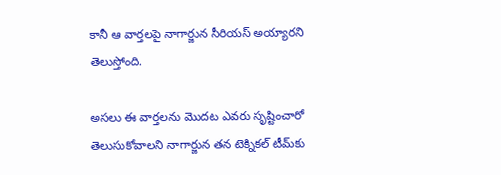కానీ ఆ వార్త‌ల‌పై నాగార్జున సీరియ‌స్ అయ్యార‌ని తెలుస్తోంది.

అస‌లు ఈ వార్త‌ల‌ను మొద‌ట ఎవ‌రు సృష్టించారో తెలుసుకోవాల‌ని నాగార్జున త‌న టెక్నిక‌ల్ టీమ్‌కు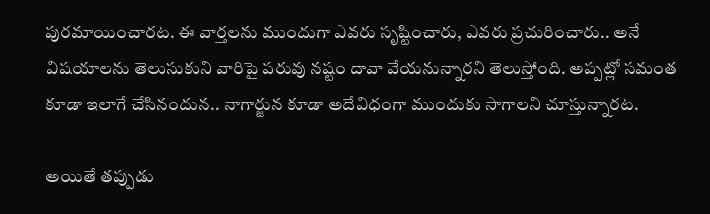పుర‌మాయించార‌ట‌. ఈ వార్త‌ల‌ను ముందుగా ఎవ‌రు సృష్టించారు, ఎవ‌రు ప్ర‌చురించారు.. అనే విష‌యాల‌ను తెలుసుకుని వారిపై ప‌రువు న‌ష్టం దావా వేయ‌నున్నార‌ని తెలుస్తోంది. అప్ప‌ట్లో స‌మంత కూడా ఇలాగే చేసినందున‌.. నాగార్జున కూడా అదేవిధంగా ముందుకు సాగాల‌ని చూస్తున్నార‌ట‌.

అయితే త‌ప్పుడు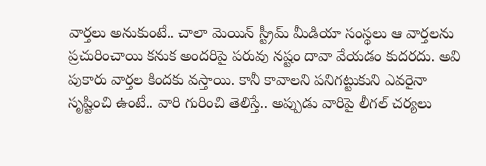వార్త‌లు అనుకుంటే.. చాలా మెయిన్ స్ట్రీమ్ మీడియా సంస్థ‌లు ఆ వార్త‌ల‌ను ప్ర‌చురించాయి క‌నుక అంద‌రిపై ప‌రువు న‌ష్టం దావా వేయ‌డం కుద‌ర‌దు. అవి పుకారు వార్త‌ల కింద‌కు వ‌స్తాయి. కానీ కావాల‌ని ప‌నిగ‌ట్టుకుని ఎవ‌రైనా సృష్టించి ఉంటే.. వారి గురించి తెలిస్తే.. అప్పుడు వారిపై లీగ‌ల్ చ‌ర్య‌లు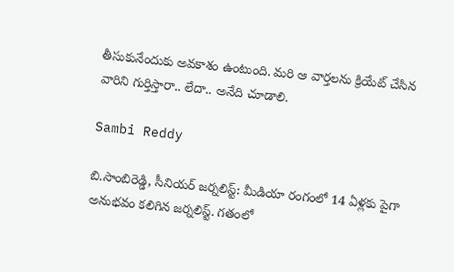తీసుకునేందుకు అవ‌కాశం ఉంటుంది. మ‌రి ఆ వార్త‌ల‌ను క్రియేట్ చేసిన వారిని గుర్తిస్తారా.. లేదా.. అనేది చూడాలి.

Sambi Reddy

బి.సాంబిరెడ్డి, సీనియర్ జర్నలిస్ట్: మీడియా రంగంలో 14 ఏళ్లకు పైగా అనుభవం కలిగిన జర్నలిస్ట్. గతంలో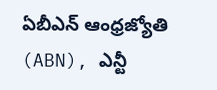ఏబీఎన్ ఆంధ్ర‌జ్యోతి (ABN), ఎన్టీ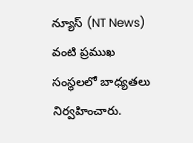న్యూస్ (NT News) వంటి ప్రముఖ సంస్థలలో బాధ్యతలు నిర్వహించారు.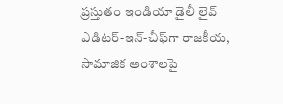ప్రస్తుతం ఇండియా డైలీ లైవ్ ఎడిటర్-ఇన్-చీఫ్‌గా రాజకీయ, సామాజిక అంశాలపై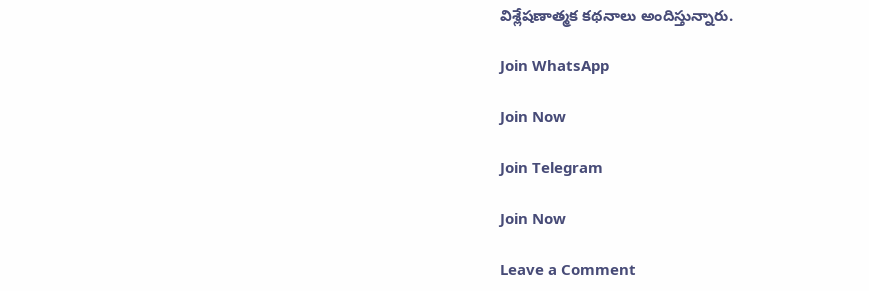విశ్లేషణాత్మక కథనాలు అందిస్తున్నారు.

Join WhatsApp

Join Now

Join Telegram

Join Now

Leave a Comment